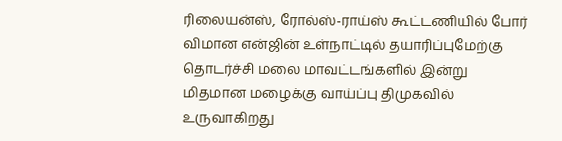ரிலையன்ஸ், ரோல்ஸ்-ராய்ஸ் கூட்டணியில் போர் விமான என்ஜின் உள்நாட்டில் தயாரிப்புமேற்கு தொடர்ச்சி மலை மாவட்டங்களில் இன்று மிதமான மழைக்கு வாய்ப்பு திமுகவில் உருவாகிறது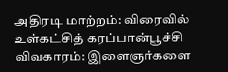அதிரடி மாற்றம்: விரைவில் உள்கட்சித் கரப்பான்பூச்சி விவகாரம்: இளைஞர்களை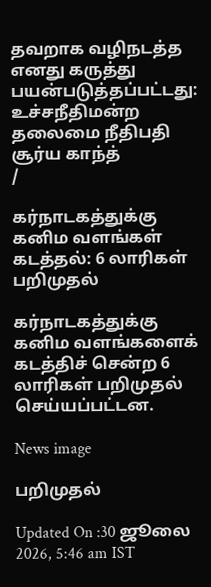தவறாக வழிநடத்த எனது கருத்து பயன்படுத்தப்பட்டது: உச்சநீதிமன்ற தலைமை நீதிபதி சூர்ய காந்த்
/

கர்நாடகத்துக்கு கனிம வளங்கள் கடத்தல்: 6 லாரிகள் பறிமுதல்

கர்நாடகத்துக்கு கனிம வளங்களைக் கடத்திச் சென்ற 6 லாரிகள் பறிமுதல் செய்யப்பட்டன.

News image

பறிமுதல்

Updated On :30 ஜூலை 2026, 5:46 am IST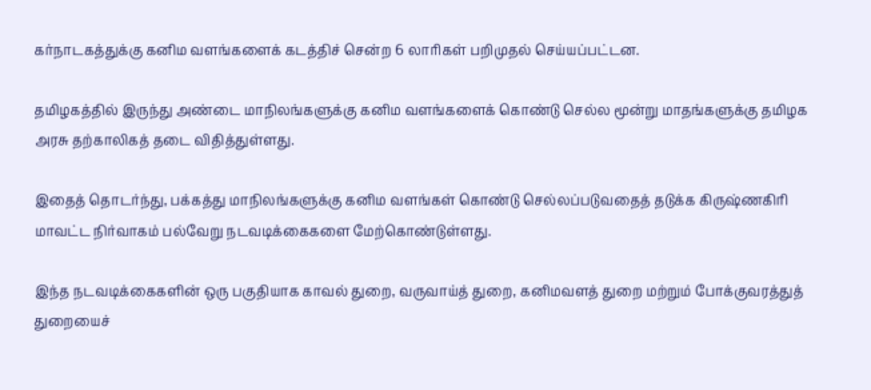கர்நாடகத்துக்கு கனிம வளங்களைக் கடத்திச் சென்ற 6 லாரிகள் பறிமுதல் செய்யப்பட்டன.

தமிழகத்தில் இருந்து அண்டை மாநிலங்களுக்கு கனிம வளங்களைக் கொண்டு செல்ல மூன்று மாதங்களுக்கு தமிழக அரசு தற்காலிகத் தடை விதித்துள்ளது.

இதைத் தொடர்ந்து, பக்கத்து மாநிலங்களுக்கு கனிம வளங்கள் கொண்டு செல்லப்படுவதைத் தடுக்க கிருஷ்ணகிரி மாவட்ட நிர்வாகம் பல்வேறு நடவடிக்கைகளை மேற்கொண்டுள்ளது.

இந்த நடவடிக்கைகளின் ஒரு பகுதியாக காவல் துறை, வருவாய்த் துறை, கனிமவளத் துறை மற்றும் போக்குவரத்துத் துறையைச்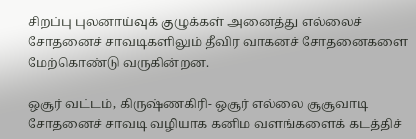சிறப்பு புலனாய்வுக் குழுக்கள் அனைத்து எல்லைச் சோதனைச் சாவடிகளிலும் தீவிர வாகனச் சோதனைகளை மேற்கொண்டு வருகின்றன.

ஒசூர் வட்டம், கிருஷ்ணகிரி- ஒசூர் எல்லை சூசூவாடி சோதனைச் சாவடி வழியாக கனிம வளங்களைக் கடத்திச்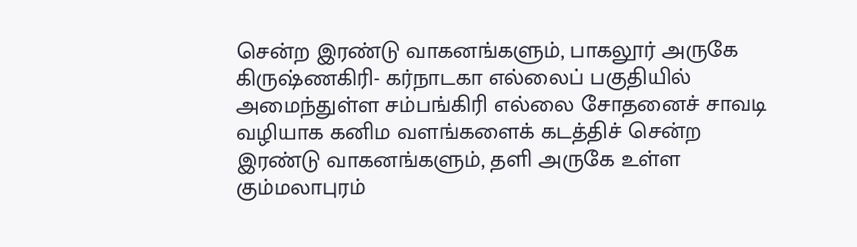சென்ற இரண்டு வாகனங்களும், பாகலூர் அருகே கிருஷ்ணகிரி- கர்நாடகா எல்லைப் பகுதியில் அமைந்துள்ள சம்பங்கிரி எல்லை சோதனைச் சாவடி வழியாக கனிம வளங்களைக் கடத்திச் சென்ற இரண்டு வாகனங்களும், தளி அருகே உள்ள கும்மலாபுரம்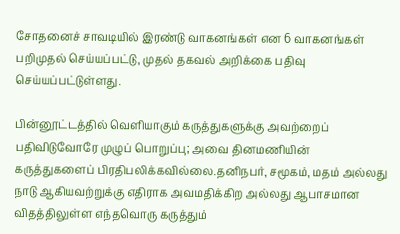சோதனைச் சாவடியில் இரண்டு வாகனங்கள் என 6 வாகனங்கள் பறிமுதல் செய்யப்பட்டு, முதல் தகவல் அறிக்கை பதிவு செய்யப்பட்டுள்ளது.

பின்னூட்டத்தில் வெளியாகும் கருத்துகளுக்கு அவற்றைப் பதிவிடுவோரே முழுப் பொறுப்பு; அவை தினமணியின் கருத்துகளைப் பிரதிபலிக்கவில்லை.தனிநபர், சமூகம், மதம் அல்லது நாடு ஆகியவற்றுக்கு எதிராக அவமதிக்கிற அல்லது ஆபாசமான விதத்திலுள்ள எந்தவொரு கருத்தும்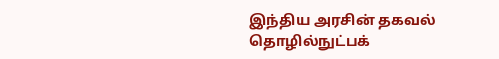இந்திய அரசின் தகவல் தொழில்நுட்பக்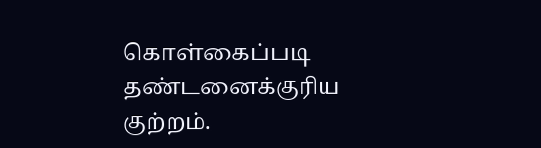கொள்கைப்படி தண்டனைக்குரிய குற்றம்.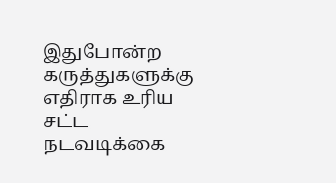இதுபோன்ற கருத்துகளுக்கு எதிராக உரிய சட்ட நடவடிக்கை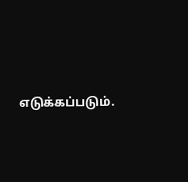எடுக்கப்படும்.